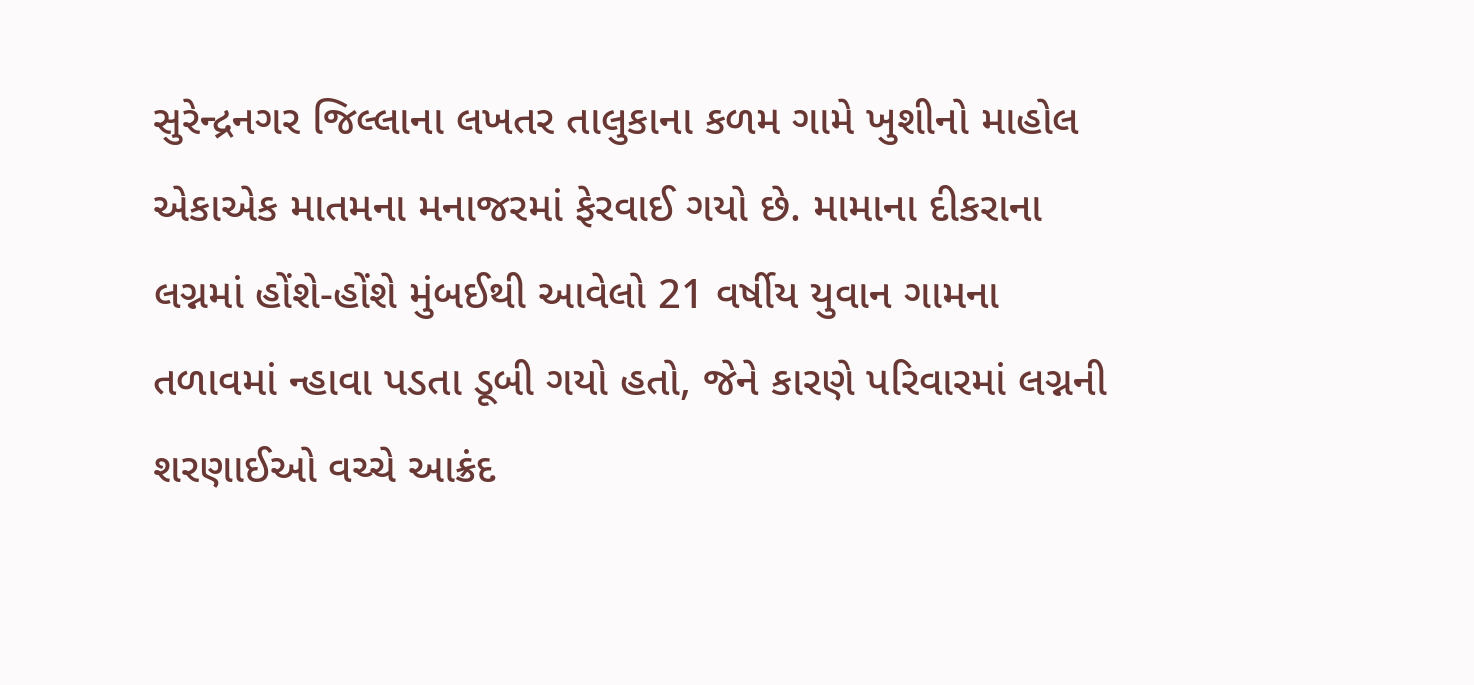સુરેન્દ્રનગર જિલ્લાના લખતર તાલુકાના કળમ ગામે ખુશીનો માહોલ એકાએક માતમના મનાજરમાં ફેરવાઈ ગયો છે. મામાના દીકરાના લગ્નમાં હોંશે-હોંશે મુંબઈથી આવેલો 21 વર્ષીય યુવાન ગામના તળાવમાં ન્હાવા પડતા ડૂબી ગયો હતો, જેને કારણે પરિવારમાં લગ્નની શરણાઈઓ વચ્ચે આક્રંદ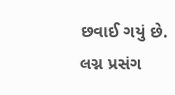છવાઈ ગયું છે.
લગ્ન પ્રસંગ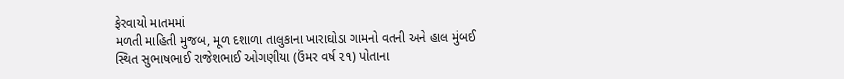ફેરવાયો માતમમાં
મળતી માહિતી મુજબ, મૂળ દશાળા તાલુકાના ખારાઘોડા ગામનો વતની અને હાલ મુંબઈ સ્થિત સુભાષભાઈ રાજેશભાઈ ઓગણીયા (ઉંમર વર્ષ ૨૧) પોતાના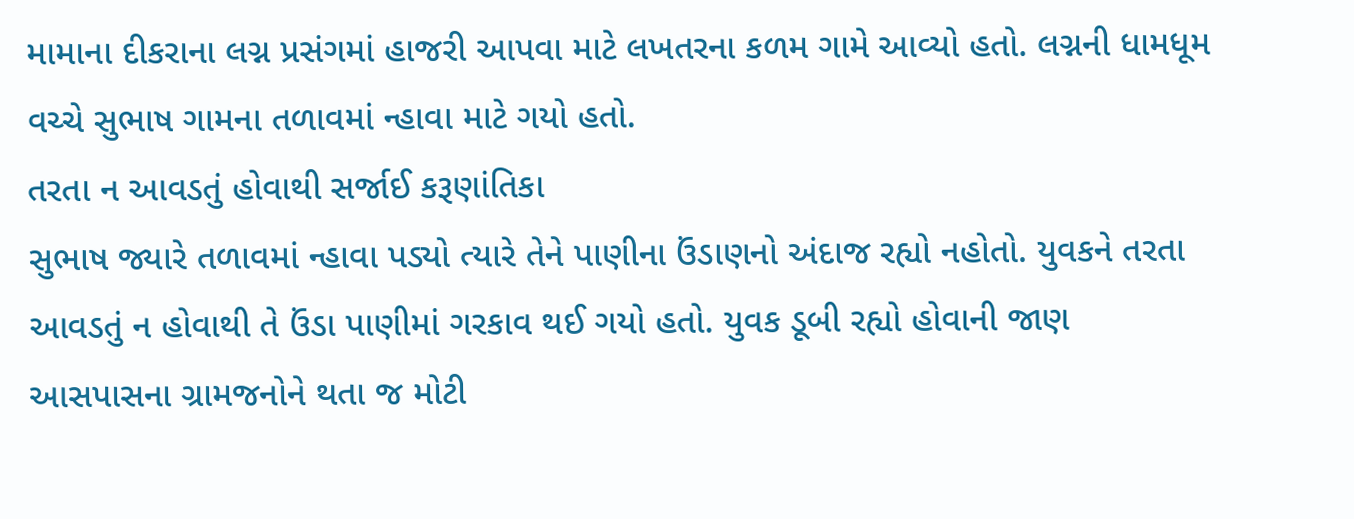મામાના દીકરાના લગ્ન પ્રસંગમાં હાજરી આપવા માટે લખતરના કળમ ગામે આવ્યો હતો. લગ્નની ધામધૂમ વચ્ચે સુભાષ ગામના તળાવમાં ન્હાવા માટે ગયો હતો.
તરતા ન આવડતું હોવાથી સર્જાઈ કરૂણાંતિકા
સુભાષ જ્યારે તળાવમાં ન્હાવા પડ્યો ત્યારે તેને પાણીના ઉંડાણનો અંદાજ રહ્યો નહોતો. યુવકને તરતા આવડતું ન હોવાથી તે ઉંડા પાણીમાં ગરકાવ થઈ ગયો હતો. યુવક ડૂબી રહ્યો હોવાની જાણ આસપાસના ગ્રામજનોને થતા જ મોટી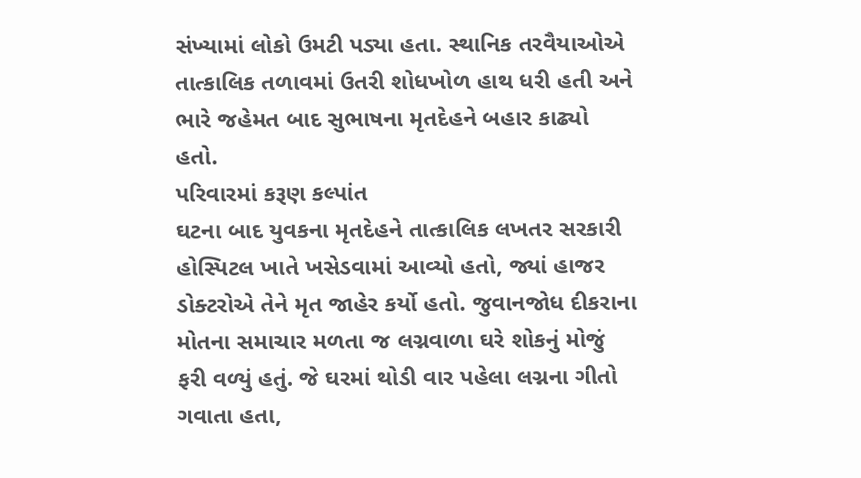સંખ્યામાં લોકો ઉમટી પડ્યા હતા. સ્થાનિક તરવૈયાઓએ તાત્કાલિક તળાવમાં ઉતરી શોધખોળ હાથ ધરી હતી અને ભારે જહેમત બાદ સુભાષના મૃતદેહને બહાર કાઢ્યો હતો.
પરિવારમાં કરૂણ કલ્પાંત
ઘટના બાદ યુવકના મૃતદેહને તાત્કાલિક લખતર સરકારી હોસ્પિટલ ખાતે ખસેડવામાં આવ્યો હતો, જ્યાં હાજર ડોક્ટરોએ તેને મૃત જાહેર કર્યો હતો. જુવાનજોધ દીકરાના મોતના સમાચાર મળતા જ લગ્નવાળા ઘરે શોકનું મોજું ફરી વળ્યું હતું. જે ઘરમાં થોડી વાર પહેલા લગ્નના ગીતો ગવાતા હતા,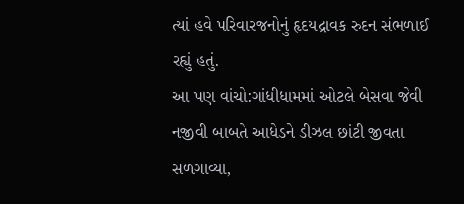ત્યાં હવે પરિવારજનોનું હૃદયદ્રાવક રુદન સંભળાઈ રહ્યું હતું.
આ પણ વાંચો:ગાંધીધામમાં ઓટલે બેસવા જેવી નજીવી બાબતે આધેડને ડીઝલ છાંટી જીવતા સળગાવ્યા,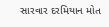સારવાર દરમિયાન મોત